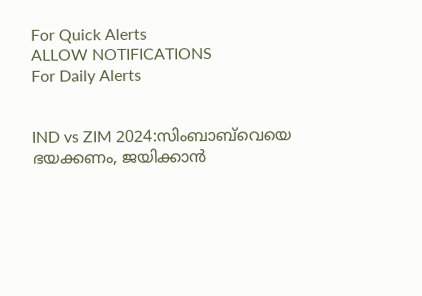For Quick Alerts
ALLOW NOTIFICATIONS
For Daily Alerts


IND vs ZIM 2024:സിംബാബ്‌വെയെ ഭയക്കണം, ജയിക്കാന്‍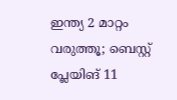ഇന്ത്യ 2 മാറ്റം വരുത്തൂ; ബെസ്റ്റ് പ്ലേയിങ് 11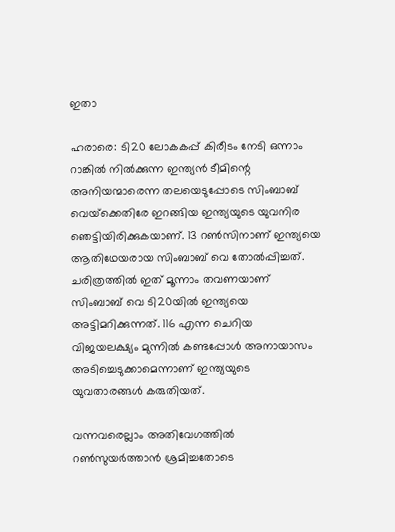ഇതാ

ഹരാരെ: ടി20 ലോകകപ്പ് കിരീടം നേടി ഒന്നാം റാങ്കില്‍ നില്‍ക്കുന്ന ഇന്ത്യന്‍ ടീമിന്റെ അനിയന്മാരെന്ന തലയെടുപ്പോടെ സിംബാബ് വെയ്‌ക്കെതിരേ ഇറങ്ങിയ ഇന്ത്യയുടെ യുവനിര ഞെട്ടിയിരിക്കുകയാണ്. 13 റണ്‍സിനാണ് ഇന്ത്യയെ ആതിഥേയരായ സിംബാബ് വെ തോല്‍പ്പിച്ചത്. ചരിത്രത്തില്‍ ഇത് മൂന്നാം തവണയാണ് സിംബാബ് വെ ടി20യില്‍ ഇന്ത്യയെ അട്ടിമറിക്കുന്നത്. 116 എന്ന ചെറിയ വിജയലക്ഷ്യം മുന്നില്‍ കണ്ടപ്പോള്‍ അനായാസം അടിച്ചെടുക്കാമെന്നാണ് ഇന്ത്യയുടെ യുവതാരങ്ങള്‍ കരുതിയത്.

വന്നവരെല്ലാം അതിവേഗത്തില്‍ റണ്‍സുയര്‍ത്താന്‍ ശ്രമിച്ചതോടെ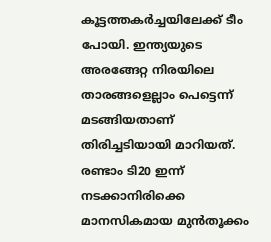കൂട്ടത്തകര്‍ച്ചയിലേക്ക് ടീം പോയി. ഇന്ത്യയുടെ അരങ്ങേറ്റ നിരയിലെ താരങ്ങളെല്ലാം പെട്ടെന്ന് മടങ്ങിയതാണ് തിരിച്ചടിയായി മാറിയത്. രണ്ടാം ടി20 ഇന്ന് നടക്കാനിരിക്കെ മാനസികമായ മുന്‍തൂക്കം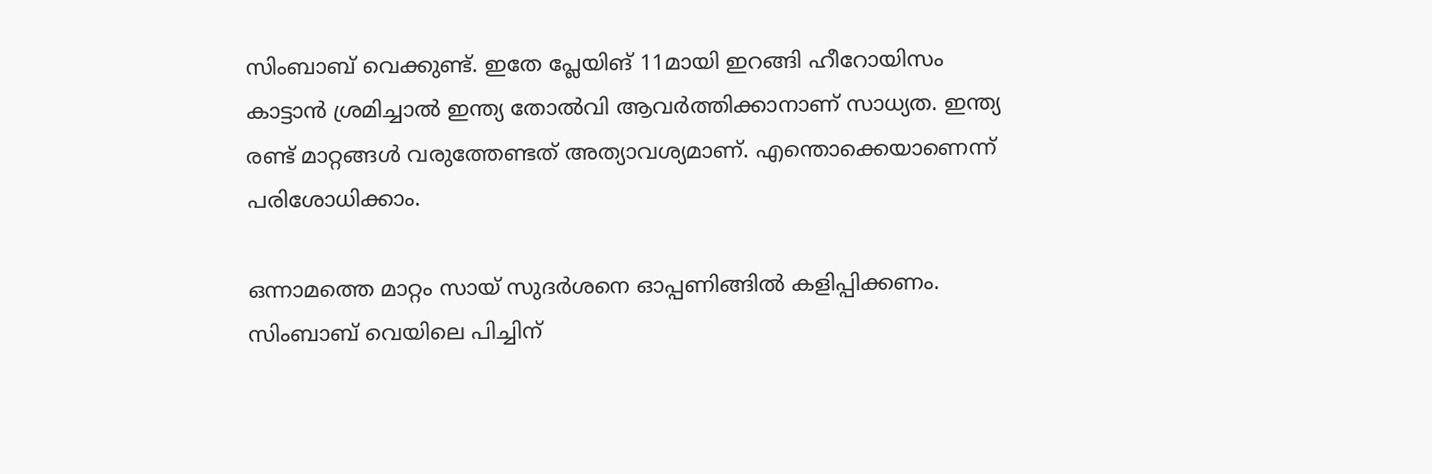സിംബാബ് വെക്കുണ്ട്. ഇതേ പ്ലേയിങ് 11മായി ഇറങ്ങി ഹീറോയിസം കാട്ടാന്‍ ശ്രമിച്ചാല്‍ ഇന്ത്യ തോല്‍വി ആവര്‍ത്തിക്കാനാണ് സാധ്യത. ഇന്ത്യ രണ്ട് മാറ്റങ്ങള്‍ വരുത്തേണ്ടത് അത്യാവശ്യമാണ്. എന്തൊക്കെയാണെന്ന് പരിശോധിക്കാം.

ഒന്നാമത്തെ മാറ്റം സായ് സുദര്‍ശനെ ഓപ്പണിങ്ങില്‍ കളിപ്പിക്കണം. സിംബാബ് വെയിലെ പിച്ചിന്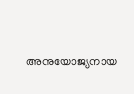അനുയോജ്യനായ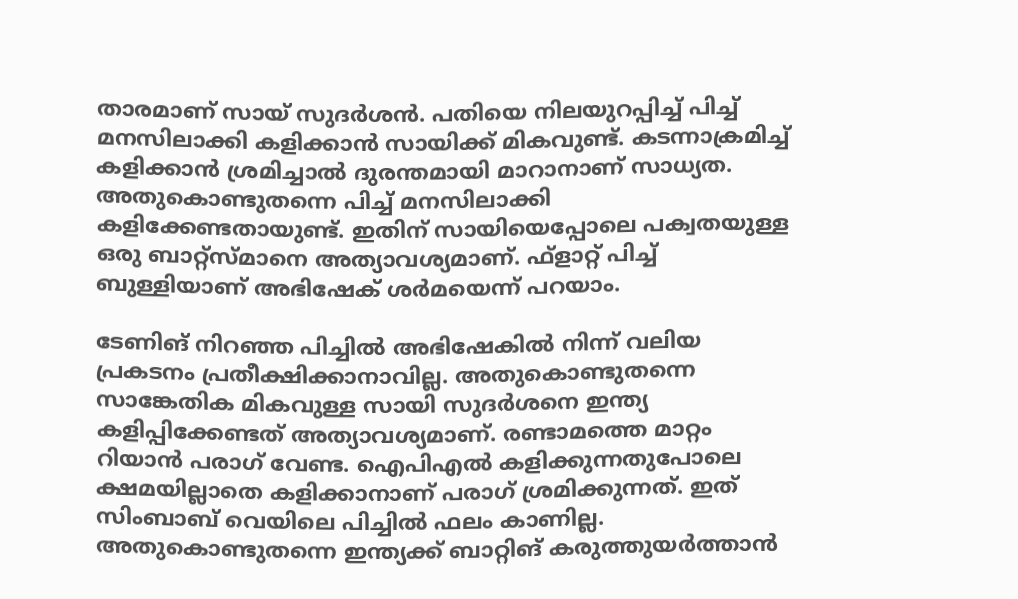താരമാണ് സായ് സുദര്‍ശന്‍. പതിയെ നിലയുറപ്പിച്ച് പിച്ച് മനസിലാക്കി കളിക്കാന്‍ സായിക്ക് മികവുണ്ട്. കടന്നാക്രമിച്ച് കളിക്കാന്‍ ശ്രമിച്ചാല്‍ ദുരന്തമായി മാറാനാണ് സാധ്യത. അതുകൊണ്ടുതന്നെ പിച്ച് മനസിലാക്കി കളിക്കേണ്ടതായുണ്ട്. ഇതിന് സായിയെപ്പോലെ പക്വതയുള്ള ഒരു ബാറ്റ്‌സ്മാനെ അത്യാവശ്യമാണ്. ഫ്‌ളാറ്റ് പിച്ച് ബുള്ളിയാണ് അഭിഷേക് ശര്‍മയെന്ന് പറയാം.

ടേണിങ് നിറഞ്ഞ പിച്ചില്‍ അഭിഷേകില്‍ നിന്ന് വലിയ പ്രകടനം പ്രതീക്ഷിക്കാനാവില്ല. അതുകൊണ്ടുതന്നെ സാങ്കേതിക മികവുള്ള സായി സുദര്‍ശനെ ഇന്ത്യ കളിപ്പിക്കേണ്ടത് അത്യാവശ്യമാണ്. രണ്ടാമത്തെ മാറ്റം റിയാന്‍ പരാഗ് വേണ്ട. ഐപിഎല്‍ കളിക്കുന്നതുപോലെ ക്ഷമയില്ലാതെ കളിക്കാനാണ് പരാഗ് ശ്രമിക്കുന്നത്. ഇത് സിംബാബ് വെയിലെ പിച്ചില്‍ ഫലം കാണില്ല. അതുകൊണ്ടുതന്നെ ഇന്ത്യക്ക് ബാറ്റിങ് കരുത്തുയര്‍ത്താന്‍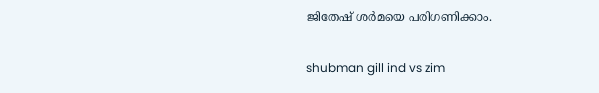ജിതേഷ് ശര്‍മയെ പരിഗണിക്കാം.

shubman gill ind vs zim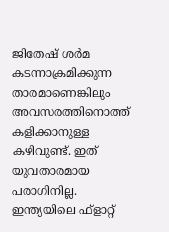ജിതേഷ് ശര്‍മ കടന്നാക്രമിക്കുന്ന താരമാണെങ്കിലും അവസരത്തിനൊത്ത് കളിക്കാനുള്ള കഴിവുണ്ട്. ഇത് യുവതാരമായ പരാഗിനില്ല. ഇന്ത്യയിലെ ഫ്‌ളാറ്റ്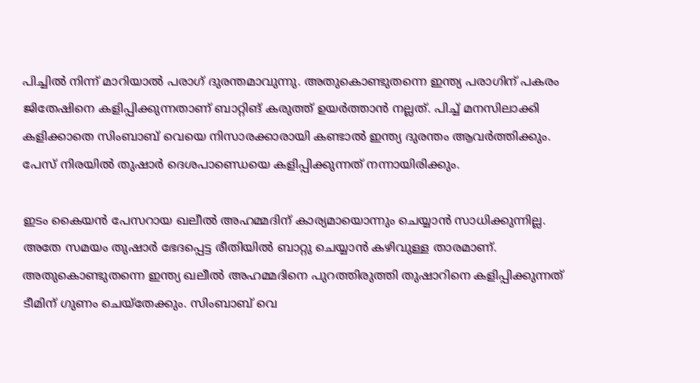പിച്ചില്‍ നിന്ന് മാറിയാല്‍ പരാഗ് ദുരന്തമാവുന്നു. അതുകൊണ്ടുതന്നെ ഇന്ത്യ പരാഗിന് പകരം ജിതേഷിനെ കളിപ്പിക്കുന്നതാണ് ബാറ്റിങ് കരുത്ത് ഉയര്‍ത്താന്‍ നല്ലത്. പിച്ച് മനസിലാക്കി കളിക്കാതെ സിംബാബ് വെയെ നിസാരക്കാരായി കണ്ടാല്‍ ഇന്ത്യ ദുരന്തം ആവര്‍ത്തിക്കും. പേസ് നിരയില്‍ തുഷാര്‍ ദെശപാണ്ഡെയെ കളിപ്പിക്കുന്നത് നന്നായിരിക്കും.

ഇടം കൈയന്‍ പേസറായ ഖലീല്‍ അഹമ്മദിന് കാര്യമായൊന്നും ചെയ്യാന്‍ സാധിക്കുന്നില്ല. അതേ സമയം തുഷാര്‍ ഭേദപ്പെട്ട രീതിയില്‍ ബാറ്റു ചെയ്യാന്‍ കഴിവുള്ള താരമാണ്. അതുകൊണ്ടുതന്നെ ഇന്ത്യ ഖലീല്‍ അഹമ്മദിനെ പുറത്തിരുത്തി തുഷാറിനെ കളിപ്പിക്കുന്നത് ടീമിന് ഗുണം ചെയ്‌തേക്കും. സിംബാബ് വെ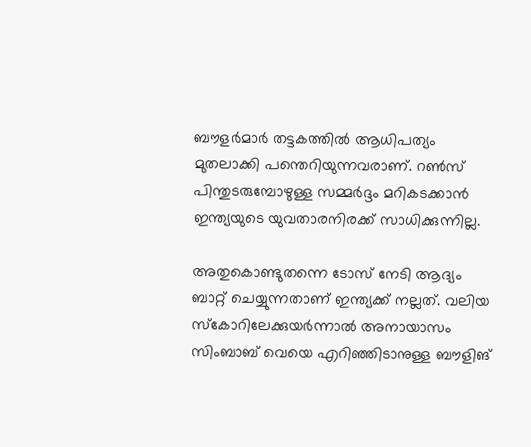ബൗളര്‍മാര്‍ തട്ടകത്തില്‍ ആധിപത്യം മുതലാക്കി പന്തെറിയുന്നവരാണ്. റണ്‍സ് പിന്തുടരുമ്പോഴുള്ള സമ്മര്‍ദ്ദം മറികടക്കാന്‍ ഇന്ത്യയുടെ യുവതാരനിരക്ക് സാധിക്കുന്നില്ല.

അതുകൊണ്ടുതന്നെ ടോസ് നേടി ആദ്യം ബാറ്റ് ചെയ്യുന്നതാണ് ഇന്ത്യക്ക് നല്ലത്. വലിയ സ്‌കോറിലേക്കുയര്‍ന്നാല്‍ അനായാസം സിംബാബ് വെയെ എറിഞ്ഞിടാനുള്ള ബൗളിങ്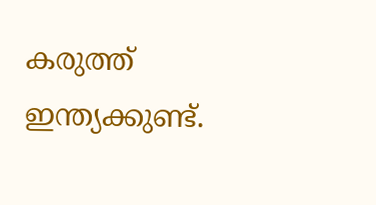കരുത്ത് ഇന്ത്യക്കുണ്ട്.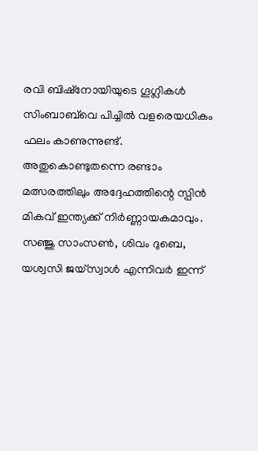രവി ബിഷ്‌നോയിയുടെ ഗൂഗ്ലികള്‍ സിംബാബ്‌വെ പിച്ചില്‍ വളരെയധികം ഫലം കാണുന്നുണ്ട്. അതുകൊണ്ടുതന്നെ രണ്ടാം മത്സരത്തിലും അദ്ദേഹത്തിന്റെ സ്പിന്‍ മികവ് ഇന്ത്യക്ക് നിര്‍ണ്ണായകമാവും. സഞ്ജു സാംസണ്‍, ശിവം ദുബെ, യശ്വസി ജയ്‌സ്വാള്‍ എന്നിവര്‍ ഇന്ന്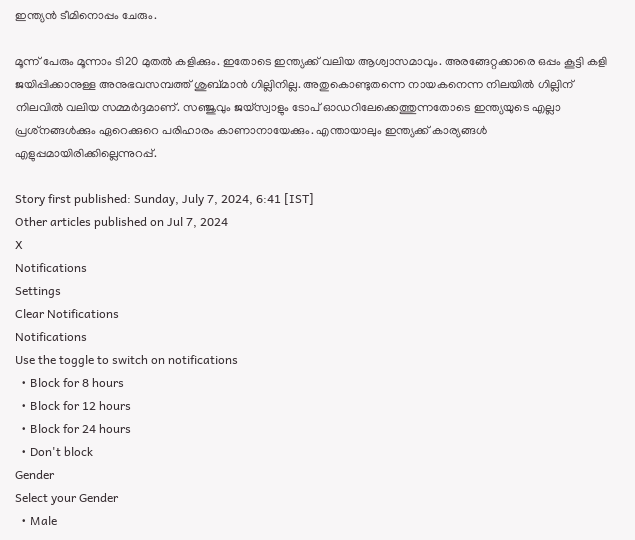ഇന്ത്യന്‍ ടീമിനൊപ്പം ചേരും.

മൂന്ന് പേരും മൂന്നാം ടി20 മുതല്‍ കളിക്കും. ഇതോടെ ഇന്ത്യക്ക് വലിയ ആശ്വാസമാവും. അരങ്ങേറ്റക്കാരെ ഒപ്പം കൂട്ടി കളി ജയിപ്പിക്കാനുള്ള അനുഭവസമ്പത്ത് ശുബ്മാന്‍ ഗില്ലിനില്ല. അതുകൊണ്ടുതന്നെ നായകനെന്ന നിലയില്‍ ഗില്ലിന് നിലവില്‍ വലിയ സമ്മര്‍ദ്ദമാണ്. സഞ്ജുവും ജയ്‌സ്വാളും ടോപ് ഓഡറിലേക്കെത്തുന്നതോടെ ഇന്ത്യയുടെ എല്ലാ പ്രശ്‌നങ്ങള്‍ക്കും ഏറെക്കുറെ പരിഹാരം കാണാനായേക്കും. എന്തായാലും ഇന്ത്യക്ക് കാര്യങ്ങള്‍ എളുപ്പമായിരിക്കില്ലെന്നുറപ്പ്.

Story first published: Sunday, July 7, 2024, 6:41 [IST]
Other articles published on Jul 7, 2024
X
Notifications
Settings
Clear Notifications
Notifications
Use the toggle to switch on notifications
  • Block for 8 hours
  • Block for 12 hours
  • Block for 24 hours
  • Don't block
Gender
Select your Gender
  • Male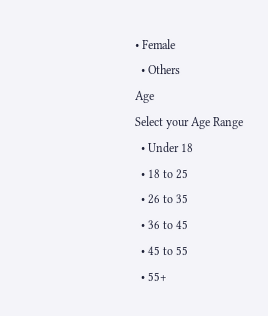• Female
  • Others
Age
Select your Age Range
  • Under 18
  • 18 to 25
  • 26 to 35
  • 36 to 45
  • 45 to 55
  • 55+